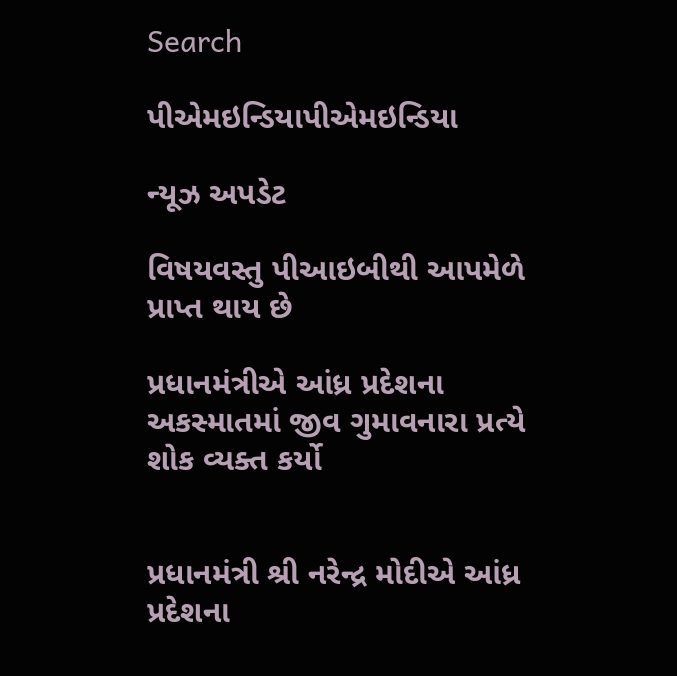Search

પીએમઇન્ડિયાપીએમઇન્ડિયા

ન્યૂઝ અપડેટ

વિષયવસ્તુ પીઆઇબીથી આપમેળે પ્રાપ્ત થાય છે

પ્રધાનમંત્રીએ આંધ્ર પ્રદેશના અકસ્માતમાં જીવ ગુમાવનારા પ્રત્યે શોક વ્યક્ત કર્યો


પ્રધાનમંત્રી શ્રી નરેન્દ્ર મોદીએ આંધ્ર પ્રદેશના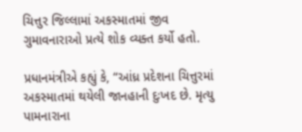ચિત્તુર જિલ્લામાં અકસ્માતમાં જીવ ગુમાવનારાઓ પ્રત્યે શોક વ્યક્ત કર્યો હતો.

પ્રધાનમંત્રીએ કહ્યું કે, “આંધ્ર પ્રદેશના ચિત્તુરમાં અકસ્માતમાં થયેલી જાનહાની દુઃખદ છે. મૃત્યુ પામનારાના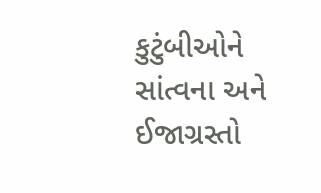કુટુંબીઓને સાંત્વના અને ઈજાગ્રસ્તો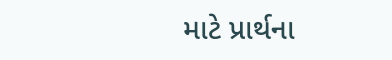માટે પ્રાર્થના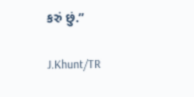કરું છું.”

J.Khunt/TR